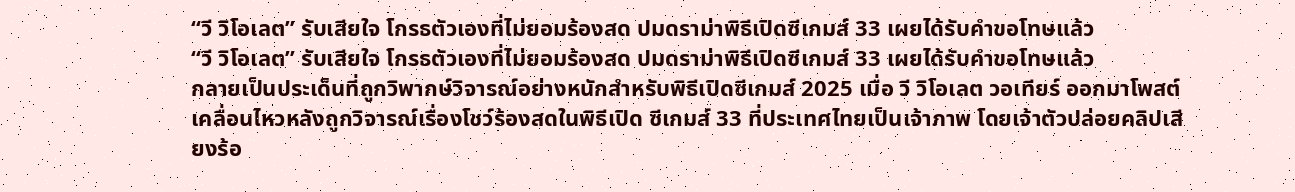“วี วิโอเลต” รับเสียใจ โกรธตัวเองที่ไม่ยอมร้องสด ปมดราม่าพิธีเปิดซีเกมส์ 33 เผยได้รับคำขอโทษแล้ว
“วี วิโอเลต” รับเสียใจ โกรธตัวเองที่ไม่ยอมร้องสด ปมดราม่าพิธีเปิดซีเกมส์ 33 เผยได้รับคำขอโทษแล้ว
กลายเป็นประเด็นที่ถูกวิพากษ์วิจารณ์อย่างหนักสำหรับพิธีเปิดซีเกมส์ 2025 เมื่อ วี วิโอเลต วอเทียร์ ออกมาโพสต์เคลื่อนไหวหลังถูกวิจารณ์เรื่องโชว์ร้องสดในพิธีเปิด ซีเกมส์ 33 ที่ประเทศไทยเป็นเจ้าภาพ โดยเจ้าตัวปล่อยคลิปเสียงร้อ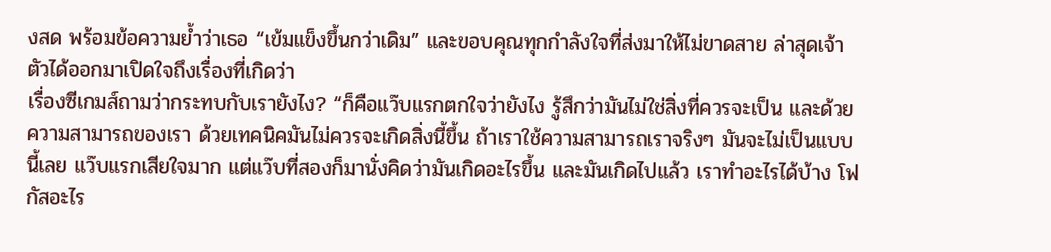งสด พร้อมข้อความย้ำว่าเธอ “เข้มแข็งขึ้นกว่าเดิม” และขอบคุณทุกกำลังใจที่ส่งมาให้ไม่ขาดสาย ล่าสุดเจ้าตัวได้ออกมาเปิดใจถึงเรื่องที่เกิดว่า
เรื่องซีเกมส์ถามว่ากระทบกับเรายังไง? “ก็คือแว๊บแรกตกใจว่ายังไง รู้สึกว่ามันไม่ใช่สิ่งที่ควรจะเป็น และด้วยความสามารถของเรา ด้วยเทคนิคมันไม่ควรจะเกิดสิ่งนี้ขึ้น ถ้าเราใช้ความสามารถเราจริงๆ มันจะไม่เป็นแบบนี้เลย แว๊บแรกเสียใจมาก แต่แว๊บที่สองก็มานั่งคิดว่ามันเกิดอะไรขึ้น และมันเกิดไปแล้ว เราทำอะไรได้บ้าง โฟกัสอะไร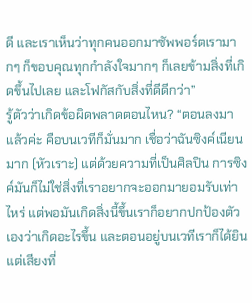ดี และเราเห็นว่าทุกคนออกมาซัพพอร์ตเรามากๆ ก็ขอบคุณทุกกำลังใจมากๆ ก็เลยข้ามสิ่งที่เกิดขึ้นไปเลย และโฟกัสกับสิ่งที่ดีดีกว่า”
รู้ตัวว่าเกิดข้อผิดพลาดตอนไหน? “ตอนลงมาแล้วค่ะ คือบนเวทีก็มั่นมาก เชื่อว่าฉันซิงค์เนียนมาก (หัวเราะ) แต่ด้วยความที่เป็นศิลปิน การซิงค์มันก็ไม่ใช่สิ่งที่เราอยากจะออกมายอมรับเท่าไหร่ แต่พอมันเกิดสิ่งนี้ขึ้นเราก็อยากปกป้องตัวเองว่าเกิดอะไรขึ้น และตอนอยู่บนเวทีเราก็ได้ยินแต่เสียงที่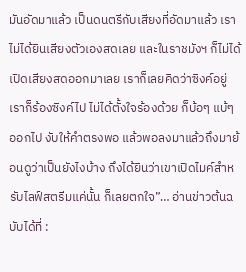มันอัดมาแล้ว เป็นดนตรีกับเสียงที่อัดมาแล้ว เราไม่ได้ยินเสียงตัวเองสดเลย และในราชมังฯ ก็ไม่ได้เปิดเสียงสดออกมาเลย เราก็เลยคิดว่าซิงค์อยู่ เราก็ร้องซิงค์ไป ไม่ได้ตั้งใจร้องด้วย ก็บ้อๆ แบ้ๆ ออกไป งับให้คำตรงพอ แล้วพอลงมาแล้วถึงมาย้อนดูว่าเป็นยังไงบ้าง ถึงได้ยินว่าเขาเปิดไมค์สำหรับไลฟ์สตรีมแค่นั้น ก็เลยตกใจ”… อ่านข่าวต้นฉบับได้ที่ :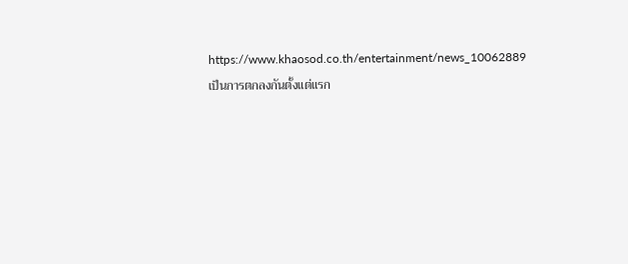https://www.khaosod.co.th/entertainment/news_10062889
เป็นการตกลงกันตั้งแต่แรก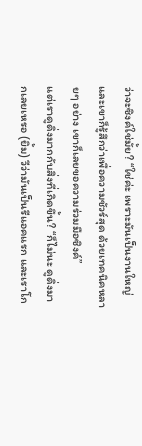ว่าจะซิงค์ใช่มั้ย? “ใช่ค่ะ เพราะมันเป็นงานใหญ่ และเขาก็รู้สึกว่าเพื่อความชัวร์สุด ด้วยเทคนิคหลายๆ อย่าง เขาก็เลยขอความร่วมมือซิงค์”
แต่เราดูดิ่งมากกับสิ่งที่เกิดขึ้น? “ก็ไม่นะ ดูดิ่งมากเลยเหรอ (ยิ้ม) วีว่ามันเป็นรีแอคแรก และเราโก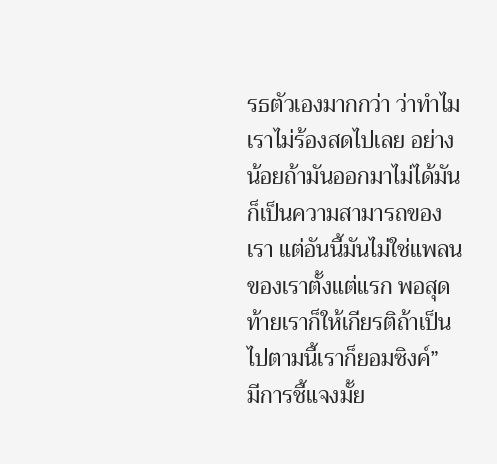รธตัวเองมากกว่า ว่าทำไมเราไม่ร้องสดไปเลย อย่างน้อยถ้ามันออกมาไม่ได้มันก็เป็นความสามารถของเรา แต่อันนี้มันไม่ใช่แพลนของเราตั้งแต่แรก พอสุดท้ายเราก็ให้เกียรติถ้าเป็นไปตามนี้เราก็ยอมซิงค์”
มีการชี้แจงมั้ย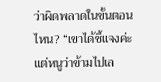ว่าผิดพลาดในขั้นตอนไหน? “เขาได้ชี้แจงค่ะ แต่หนูว่าข้ามไปเล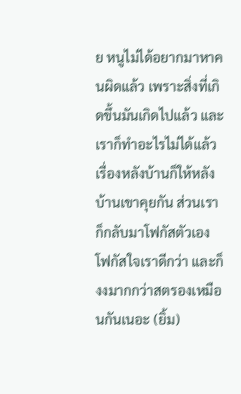ย หนูไม่ได้อยากมาหาคนผิดแล้ว เพราะสิ่งที่เกิดขึ้นมันเกิดไปแล้ว และเราก็ทำอะไรไม่ได้แล้ว เรื่องหลังบ้านก็ให้หลังบ้านเขาคุยกัน ส่วนเราก็กลับมาโฟกัสตัวเอง โฟกัสใจเราดีกว่า และก็งงมากกว่าสตรองเหมือนกันเนอะ (ยิ้ม)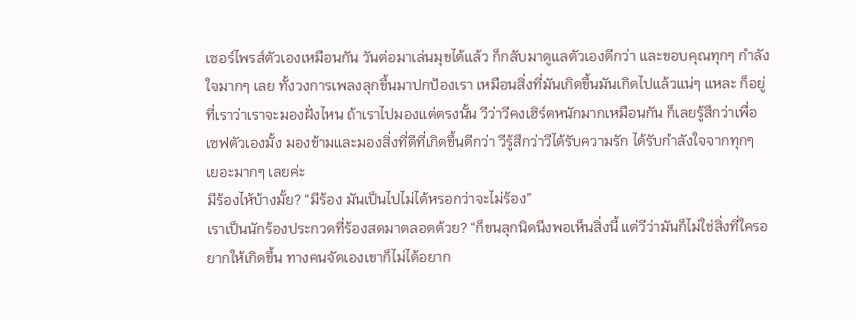เซอร์ไพรส์ตัวเองเหมือนกัน วันต่อมาเล่นมุขได้แล้ว ก็กลับมาดูแลตัวเองดีกว่า และขอบคุณทุกๆ กำลังใจมากๆ เลย ทั้งวงการเพลงลุกขึ้นมาปกป้องเรา เหมือนสิ่งที่มันเกิดขึ้นมันเกิดไปแล้วแน่ๆ แหละ ก็อยู่ที่เราว่าเราจะมองฝั่งไหน ถ้าเราไปมองแต่ตรงนั้น วีว่าวีคงเฮิร์ตหนักมากเหมือนกัน ก็เลยรู้สึกว่าเพื่อเซฟตัวเองมั้ง มองข้ามและมองสิ่งที่ดีที่เกิดขึ้นดีกว่า วีรู้สึกว่าวีได้รับความรัก ได้รับกำลังใจจากทุกๆ เยอะมากๆ เลยค่ะ
มีร้องไห้บ้างมั้ย? “มีร้อง มันเป็นไปไม่ได้หรอกว่าจะไม่ร้อง”
เราเป็นนักร้องประกวดที่ร้องสดมาตลอดด้วย? “ก็ขนลุกนิดนึงพอเห็นสิ่งนี้ แต่วีว่ามันก็ไม่ใช่สิ่งที่ใครอยากให้เกิดขึ้น ทางคนจัดเองเขาก็ไม่ได้อยาก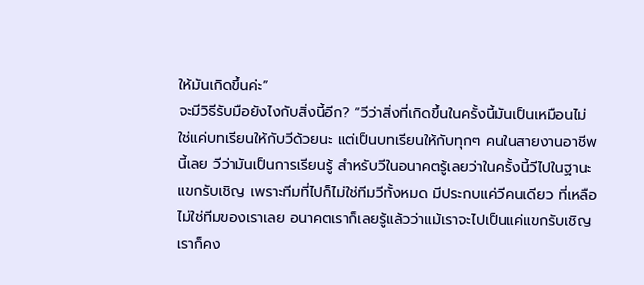ให้มันเกิดขึ้นค่ะ”
จะมีวิธีรับมือยังไงกับสิ่งนี้อีก? “วีว่าสิ่งที่เกิดขึ้นในครั้งนี้มันเป็นเหมือนไม่ใช่แค่บทเรียนให้กับวีด้วยนะ แต่เป็นบทเรียนให้กับทุกๆ คนในสายงานอาชีพนี้เลย วีว่ามันเป็นการเรียนรู้ สำหรับวีในอนาคตรู้เลยว่าในครั้งนี้วีไปในฐานะแขกรับเชิญ เพราะทีมที่ไปก็ไม่ใช่ทีมวีทั้งหมด มีประกบแค่วีคนเดียว ที่เหลือไม่ใช่ทีมของเราเลย อนาคตเราก็เลยรู้แล้วว่าแม้เราจะไปเป็นแค่แขกรับเชิญ เราก็คง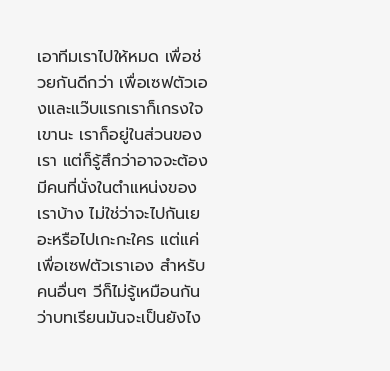เอาทีมเราไปให้หมด เพื่อช่วยกันดีกว่า เพื่อเซฟตัวเองและแว๊บแรกเราก็เกรงใจเขานะ เราก็อยู่ในส่วนของเรา แต่ก็รู้สึกว่าอาจจะต้องมีคนที่นั่งในตำแหน่งของเราบ้าง ไม่ใช่ว่าจะไปกันเยอะหรือไปเกะกะใคร แต่แค่เพื่อเซฟตัวเราเอง สำหรับคนอื่นๆ วีก็ไม่รู้เหมือนกันว่าบทเรียนมันจะเป็นยังไง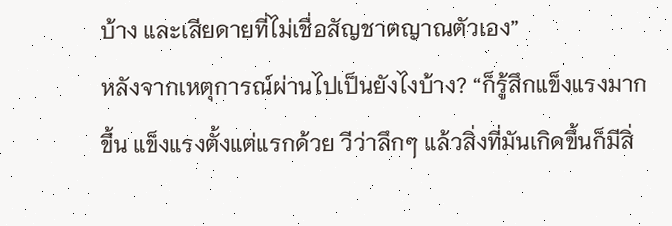บ้าง และเสียดายที่ไม่เชื่อสัญชาตญาณตัวเอง”
หลังจากเหตุการณ์ผ่านไปเป็นยังไงบ้าง? “ก็รู้สึกแข็งแรงมากขึ้น แข็งแรงตั้งแต่แรกด้วย วีว่าลึกๆ แล้วสิ่งที่มันเกิดขึ้นก็มีสิ่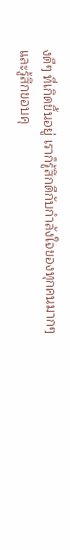งดีๆ ที่เกิดขึ้นอยู่ เราก็รู้สึกดีกับกำลังใจของทุกคนมากๆ และรู้สึกขอบคุ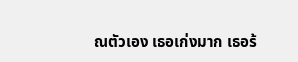ณตัวเอง เธอเก่งมาก เธอร้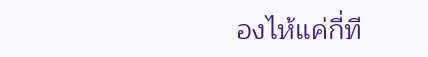องไห้แค่กี่ที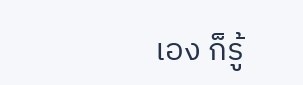เอง ก็รู้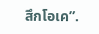สึกโอเค”.